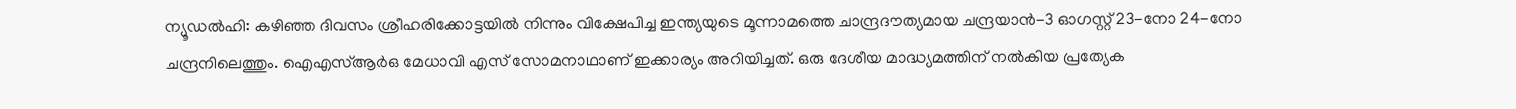ന്യൂഡൽഹി: കഴിഞ്ഞ ദിവസം ശ്രീഹരിക്കോട്ടയിൽ നിന്നും വിക്ഷേപിച്ച ഇന്ത്യയുടെ മൂന്നാമത്തെ ചാന്ദ്രദൗത്യമായ ചന്ദ്രയാൻ-3 ഓഗസ്റ്റ് 23-നോ 24-നോ ചന്ദ്രനിലെത്തും. ഐഎസ്ആർഒ മേധാവി എസ് സോമനാഥാണ് ഇക്കാര്യം അറിയിച്ചത്. ഒരു ദേശീയ മാദ്ധ്യമത്തിന് നൽകിയ പ്രത്യേക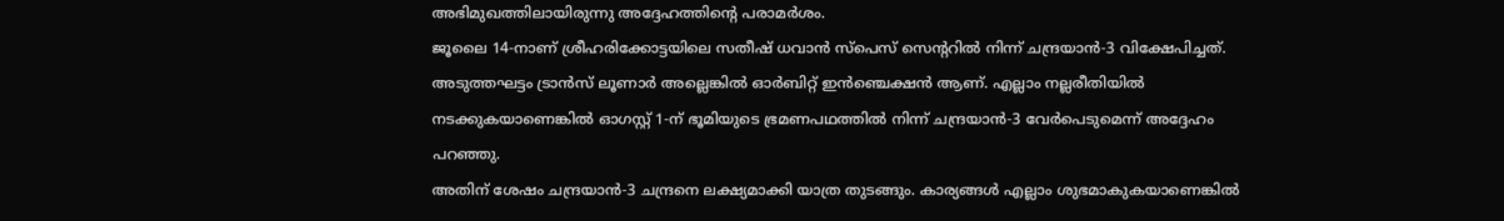അഭിമുഖത്തിലായിരുന്നു അദ്ദേഹത്തിന്റെ പരാമർശം.
ജൂലൈ 14-നാണ് ശ്രീഹരിക്കോട്ടയിലെ സതീഷ് ധവാൻ സ്പെസ് സെന്ററിൽ നിന്ന് ചന്ദ്രയാൻ-3 വിക്ഷേപിച്ചത്. അടുത്തഘട്ടം ട്രാൻസ് ലൂണാർ അല്ലെങ്കിൽ ഓർബിറ്റ് ഇൻഞ്ചെക്ഷൻ ആണ്. എല്ലാം നല്ലരീതിയിൽ നടക്കുകയാണെങ്കിൽ ഓഗസ്റ്റ് 1-ന് ഭൂമിയുടെ ഭ്രമണപഥത്തിൽ നിന്ന് ചന്ദ്രയാൻ-3 വേർപെടുമെന്ന് അദ്ദേഹം പറഞ്ഞു.
അതിന് ശേഷം ചന്ദ്രയാൻ-3 ചന്ദ്രനെ ലക്ഷ്യമാക്കി യാത്ര തുടങ്ങും. കാര്യങ്ങൾ എല്ലാം ശുഭമാകുകയാണെങ്കിൽ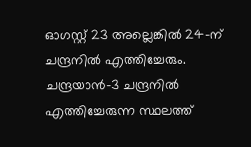ഓഗസ്റ്റ് 23 അല്ലെങ്കിൽ 24-ന് ചന്ദ്രനിൽ എത്തിച്ചേരും. ചന്ദ്രയാൻ-3 ചന്ദ്രനിൽ എത്തിച്ചേരുന്ന സ്ഥലത്ത്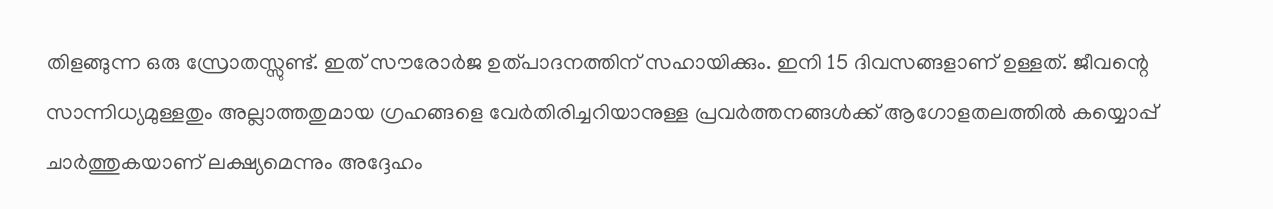തിളങ്ങുന്ന ഒരു സ്രോതസ്സുണ്ട്. ഇത് സൗരോർജ ഉത്പാദനത്തിന് സഹായിക്കും. ഇനി 15 ദിവസങ്ങളാണ് ഉള്ളത്. ജീവന്റെ സാന്നിധ്യമുള്ളതും അല്ലാത്തതുമായ ഗ്രഹങ്ങളെ വേർതിരിച്ചറിയാനുള്ള പ്രവർത്തനങ്ങൾക്ക് ആഗോളതലത്തിൽ കയ്യൊപ്പ് ചാർത്തുകയാണ് ലക്ഷ്യമെന്നും അദ്ദേഹം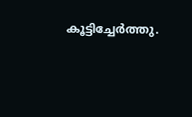കൂട്ടിച്ചേർത്തു.